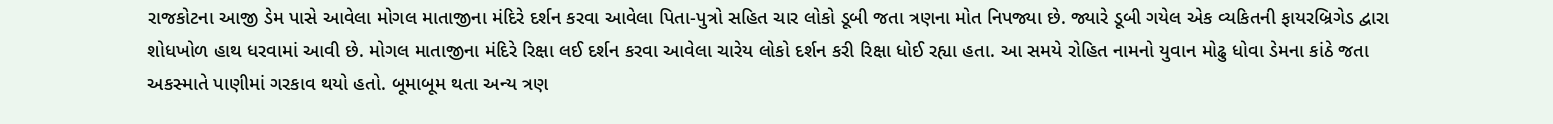રાજકોટના આજી ડેમ પાસે આવેલા મોગલ માતાજીના મંદિરે દર્શન કરવા આવેલા પિતા-પુત્રો સહિત ચાર લોકો ડૂબી જતા ત્રણના મોત નિપજ્યા છે. જ્યારે ડૂબી ગયેલ એક વ્યકિતની ફાયરબ્રિગેડ દ્વારા શોધખોળ હાથ ધરવામાં આવી છે. મોગલ માતાજીના મંદિરે રિક્ષા લઈ દર્શન કરવા આવેલા ચારેય લોકો દર્શન કરી રિક્ષા ધોઈ રહ્યા હતા. આ સમયે રોહિત નામનો યુવાન મોઢુ ધોવા ડેમના કાંઠે જતા અકસ્માતે પાણીમાં ગરકાવ થયો હતો. બૂમાબૂમ થતા અન્ય ત્રણ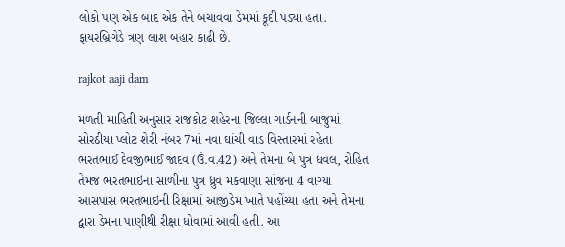લોકો પણ એક બાદ એક તેને બચાવવા ડેમમાં કૂદી પડ્યા હતા. ફાયરબ્રિગેડે ત્રણ લાશ બહાર કાઢી છે.

rajkot aaji dam

મળતી માહિતી અનુસાર રાજકોટ શહેરના જિલ્લા ગાર્ડનની બાજુમાં સોરઠીયા પ્લોટ શેરી નંબર 7માં નવા ઘાંચી વાડ વિસ્તારમાં રહેતા ભરતભાઈ દેવજીભાઈ જાદવ (ઉં.વ.42) અને તેમના બે પુત્ર ધવલ, રોહિત તેમજ ભરતભાઇના સાળીના પુત્ર ધ્રુવ મકવાણા સાંજના 4 વાગ્યા આસપાસ ભરતભાઇની રિક્ષામાં આજીડેમ ખાતે પહોંચ્યા હતા અને તેમના દ્વારા ડેમના પાણીથી રીક્ષા ધોવામાં આવી હતી. આ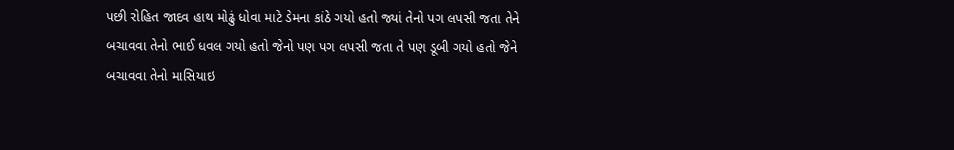પછી રોહિત જાદવ હાથ મોઢું ધોવા માટે ડેમના કાંઠે ગયો હતો જ્યાં તેનો પગ લપસી જતા તેને બચાવવા તેનો ભાઈ ધવલ ગયો હતો જેનો પણ પગ લપસી જતા તે પણ ડૂબી ગયો હતો જેને બચાવવા તેનો માસિયાઇ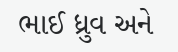ભાઈ ધ્રુવ અને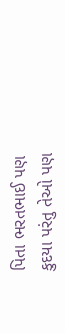પિતા ભરતભાઈ પણ કુદયા પરંતુ તેઓ પણ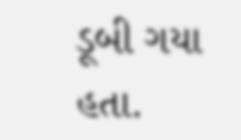ડૂબી ગયા હતા.